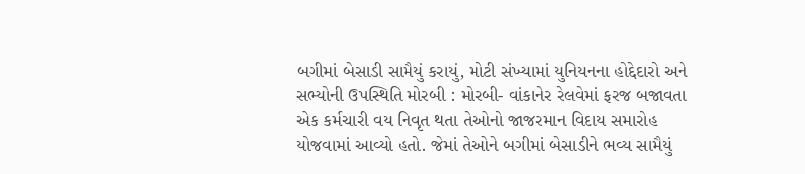બગીમાં બેસાડી સામૈયું કરાયું, મોટી સંખ્યામાં યુનિયનના હોદ્દેદારો અને સભ્યોની ઉપસ્થિતિ મોરબી : મોરબી- વાંકાનેર રેલવેમાં ફરજ બજાવતા એક કર્મચારી વય નિવૃત થતા તેઓનો જાજરમાન વિદાય સમારોહ યોજવામાં આવ્યો હતો. જેમાં તેઓને બગીમાં બેસાડીને ભવ્ય સામૈયું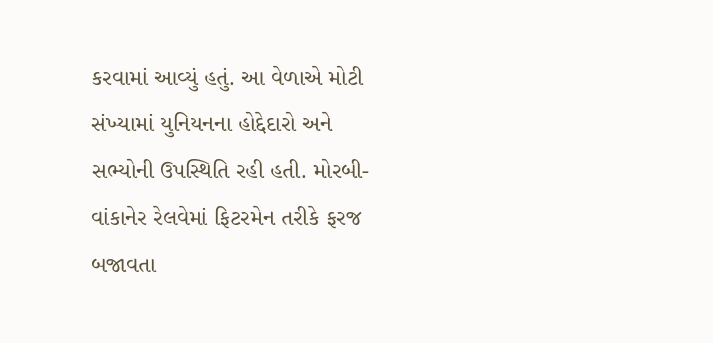કરવામાં આવ્યું હતું. આ વેળાએ મોટી સંખ્યામાં યુનિયનના હોદ્દેદારો અને સભ્યોની ઉપસ્થિતિ રહી હતી. મોરબી- વાંકાનેર રેલવેમાં ફિટરમેન તરીકે ફરજ બજાવતા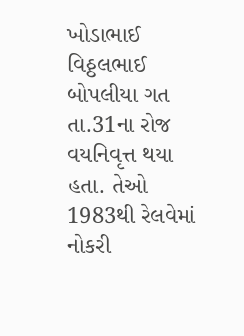ખોડાભાઈ વિઠ્ઠલભાઈ બોપલીયા ગત તા.31ના રોજ વયનિવૃત્ત થયા હતા. તેઓ 1983થી રેલવેમાં નોકરી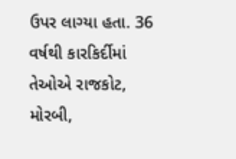ઉપર લાગ્યા હતા. 36 વર્ષથી કારકિર્દીમાં તેઓએ રાજકોટ, મોરબી,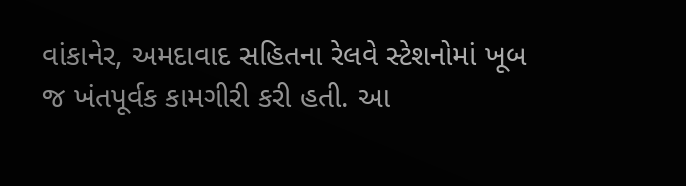વાંકાનેર, અમદાવાદ સહિતના રેલવે સ્ટેશનોમાં ખૂબ જ ખંતપૂર્વક કામગીરી કરી હતી. આ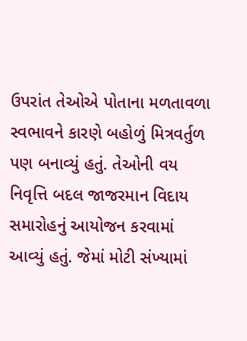ઉપરાંત તેઓએ પોતાના મળતાવળા સ્વભાવને કારણે બહોળું મિત્રવર્તુળ પણ બનાવ્યું હતું. તેઓની વય નિવૃત્તિ બદલ જાજરમાન વિદાય સમારોહનું આયોજન કરવામાં આવ્યું હતું. જેમાં મોટી સંખ્યામાં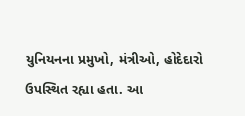યુનિયનના પ્રમુખો, મંત્રીઓ, હોદેદારો ઉપસ્થિત રહ્યા હતા. આ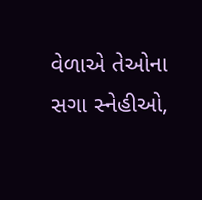વેળાએ તેઓના સગા સ્નેહીઓ,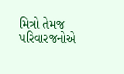મિત્રો તેમજ પરિવારજનોએ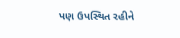પણ ઉપસ્થિત રહીને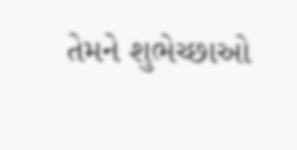તેમને શુભેચ્છાઓ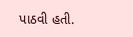પાઠવી હતી.